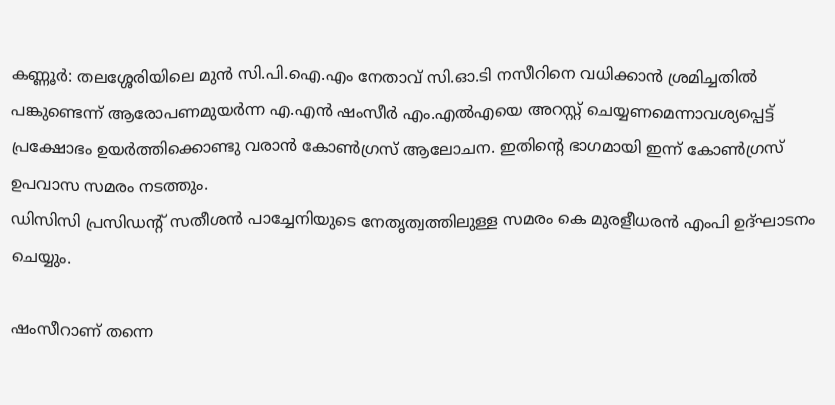കണ്ണൂര്‍: തലശ്ശേരിയിലെ മുന്‍ സി.പി.ഐ.എം നേതാവ് സി.ഓ.ടി നസീറിനെ വധിക്കാന്‍ ശ്രമിച്ചതില്‍ പങ്കുണ്ടെന്ന് ആരോപണമുയര്‍ന്ന എ.എന്‍ ഷംസീര്‍ എം.എല്‍എയെ അറസ്റ്റ് ചെയ്യണമെന്നാവശ്യപ്പെട്ട് പ്രക്ഷോഭം ഉയര്‍ത്തിക്കൊണ്ടു വരാന്‍ കോണ്‍ഗ്രസ് ആലോചന. ഇതിന്റെ ഭാഗമായി ഇന്ന് കോണ്‍ഗ്രസ് ഉപവാസ സമരം നടത്തും.
ഡിസിസി പ്രസിഡന്റ് സതീശന്‍ പാച്ചേനിയുടെ നേതൃത്വത്തിലുള്ള സമരം കെ മുരളീധരന്‍ എംപി ഉദ്ഘാടനം ചെയ്യും.

ഷംസീറാണ് തന്നെ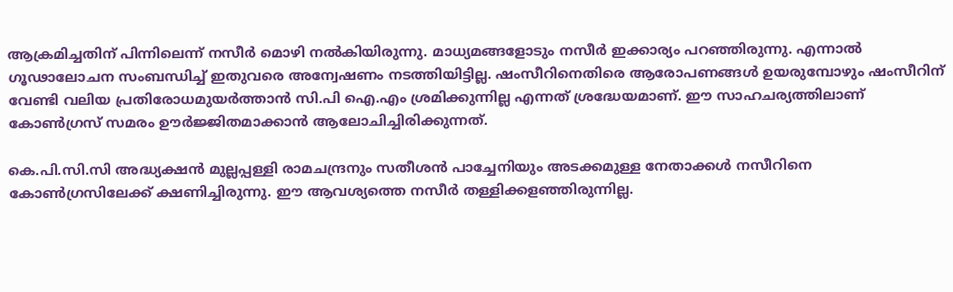ആക്രമിച്ചതിന് പിന്നിലെന്ന് നസീര്‍ മൊഴി നല്‍കിയിരുന്നു. മാധ്യമങ്ങളോടും നസീര്‍ ഇക്കാര്യം പറഞ്ഞിരുന്നു. എന്നാല്‍ ഗൂഢാലോചന സംബന്ധിച്ച് ഇതുവരെ അന്വേഷണം നടത്തിയിട്ടില്ല. ഷംസീറിനെതിരെ ആരോപണങ്ങള്‍ ഉയരുമ്പോഴും ഷംസീറിന് വേണ്ടി വലിയ പ്രതിരോധമുയര്‍ത്താന്‍ സി.പി ഐ.എം ശ്രമിക്കുന്നില്ല എന്നത് ശ്രദ്ധേയമാണ്. ഈ സാഹചര്യത്തിലാണ് കോണ്‍ഗ്രസ് സമരം ഊര്‍ജ്ജിതമാക്കാന്‍ ആലോചിച്ചിരിക്കുന്നത്.

കെ.പി.സി.സി അദ്ധ്യക്ഷന്‍ മുല്ലപ്പള്ളി രാമചന്ദ്രനും സതീശന്‍ പാച്ചേനിയും അടക്കമുള്ള നേതാക്കള്‍ നസീറിനെ കോണ്‍ഗ്രസിലേക്ക് ക്ഷണിച്ചിരുന്നു. ഈ ആവശ്യത്തെ നസീര്‍ തള്ളിക്കളഞ്ഞിരുന്നില്ല.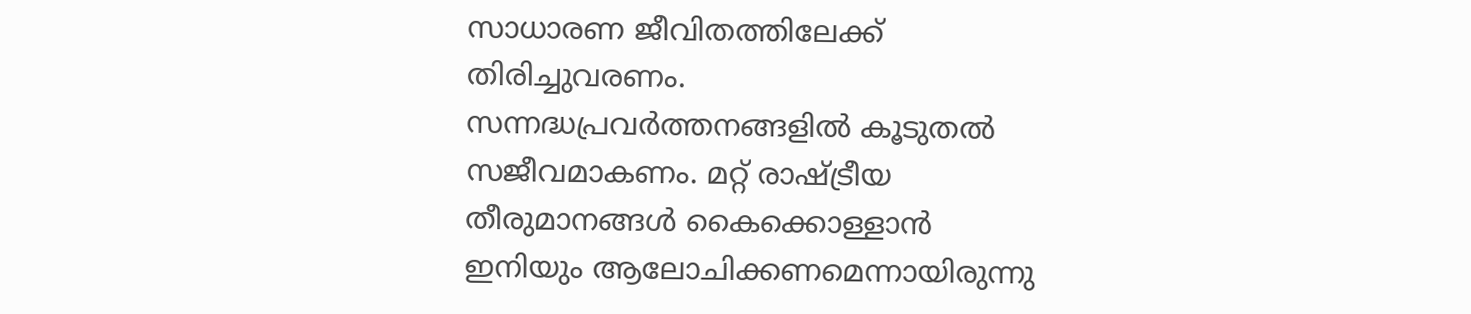സാധാരണ ജീവിതത്തിലേക്ക് തിരിച്ചുവരണം. സന്നദ്ധപ്രവര്‍ത്തനങ്ങളില്‍ കൂടുതല്‍ സജീവമാകണം. മറ്റ് രാഷ്ട്രീയ തീരുമാനങ്ങള്‍ കൈക്കൊള്ളാന്‍ ഇനിയും ആലോചിക്കണമെന്നായിരുന്നു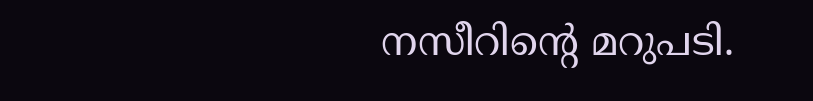നസീറിന്റെ മറുപടി.